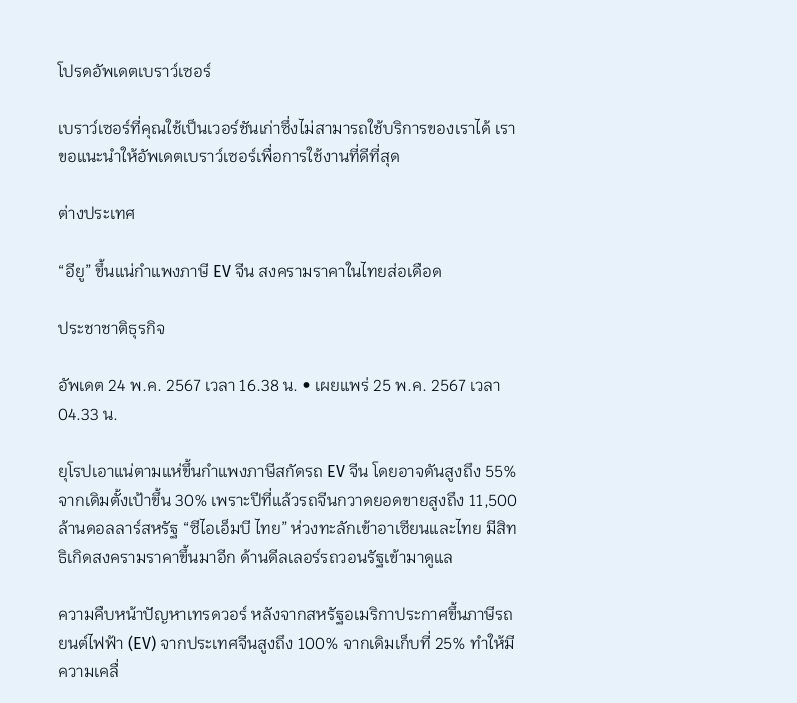โปรดอัพเดตเบราว์เซอร์

เบราว์เซอร์ที่คุณใช้เป็นเวอร์ชันเก่าซึ่งไม่สามารถใช้บริการของเราได้ เราขอแนะนำให้อัพเดตเบราว์เซอร์เพื่อการใช้งานที่ดีที่สุด

ต่างประเทศ

“อียู” ขึ้นแน่กำแพงภาษี EV จีน สงครามราคาในไทยส่อเดือด

ประชาชาติธุรกิจ

อัพเดต 24 พ.ค. 2567 เวลา 16.38 น. • เผยแพร่ 25 พ.ค. 2567 เวลา 04.33 น.

ยุโรปเอาแน่ตามแห่ขึ้นกำแพงภาษีสกัดรถ EV จีน โดยอาจดันสูงถึง 55% จากเดิมตั้งเป้าขึ้น 30% เพราะปีที่แล้วรถจีนกวาดยอดขายสูงถึง 11,500 ล้านดอลลาร์สหรัฐ “ซีไอเอ็มบี ไทย” ห่วงทะลักเข้าอาเซียนและไทย มีสิทธิเกิดสงครามราคาขึ้นมาอีก ด้านดีลเลอร์รถวอนรัฐเข้ามาดูแล

ความคืบหน้าปัญหาเทรดวอร์ หลังจากสหรัฐอเมริกาประกาศขึ้นภาษีรถยนต์ไฟฟ้า (EV) จากประเทศจีนสูงถึง 100% จากเดิมเก็บที่ 25% ทำให้มีความเคลื่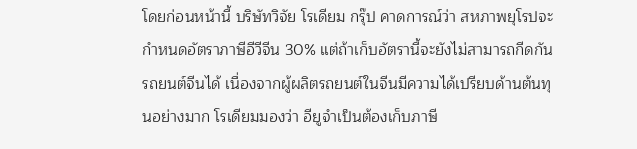โดยก่อนหน้านี้ บริษัทวิจัย โรเดียม กรุ๊ป คาดการณ์ว่า สหภาพยุโรปจะกำหนดอัตราภาษีอีวีจีน 30% แต่ถ้าเก็บอัตรานี้จะยังไม่สามารถกีดกันรถยนต์จีนได้ เนื่องจากผู้ผลิตรถยนต์ในจีนมีความได้เปรียบด้านต้นทุนอย่างมาก โรเดียมมองว่า อียูจำเป็นต้องเก็บภาษี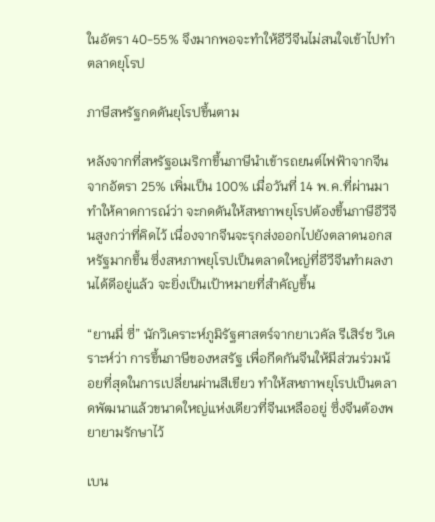ในอัตรา 40-55% จึงมากพอจะทำให้อีวีจีนไม่สนใจเข้าไปทำตลาดยุโรป

ภาษีสหรัฐกดดันยุโรปขึ้นตาม

หลังจากที่สหรัฐอเมริกาขึ้นภาษีนำเข้ารถยนต์ไฟฟ้าจากจีน จากอัตรา 25% เพิ่มเป็น 100% เมื่อวันที่ 14 พ.ค.ที่ผ่านมา ทำให้คาดการณ์ว่า จะกดดันให้สหภาพยุโรปต้องขึ้นภาษีอีวีจีนสูงกว่าที่คิดไว้ เนื่องจากจีนจะรุกส่งออกไปยังตลาดนอกสหรัฐมากขึ้น ซึ่งสหภาพยุโรปเป็นตลาดใหญ่ที่อีวีจีนทำผลงานได้ดีอยู่แล้ว จะยิ่งเป็นเป้าหมายที่สำคัญขึ้น

“ยานมี่ ซี่” นักวิเคราะห์ภูมิรัฐศาสตร์จากยาเวคัล รีเสิร์ช วิเคราะห์ว่า การขึ้นภาษีของหสรัฐ เพื่อกีดกันจีนให้มีส่วนร่วมน้อยที่สุดในการเปลี่ยนผ่านสีเขียว ทำให้สหภาพยุโรปเป็นตลาดพัฒนาแล้วขนาดใหญ่แห่งเดียวที่จีนเหลืออยู่ ซึ่งจีนต้องพยายามรักษาไว้

เบน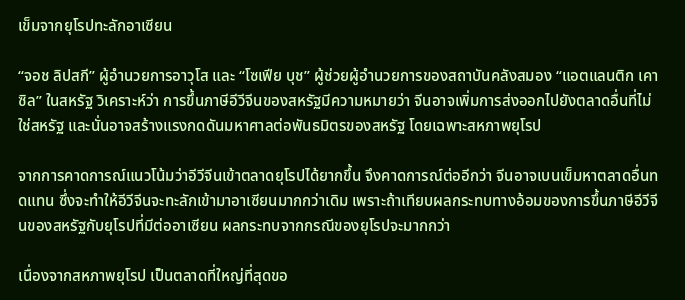เข็มจากยุโรปทะลักอาเซียน

“จอช ลิปสกี” ผู้อำนวยการอาวุโส และ “โซเฟีย บุช” ผู้ช่วยผู้อำนวยการของสถาบันคลังสมอง “แอตแลนติก เคาซิล” ในสหรัฐ วิเคราะห์ว่า การขึ้นภาษีอีวีจีนของสหรัฐมีความหมายว่า จีนอาจเพิ่มการส่งออกไปยังตลาดอื่นที่ไม่ใช่สหรัฐ และนั่นอาจสร้างแรงกดดันมหาศาลต่อพันธมิตรของสหรัฐ โดยเฉพาะสหภาพยุโรป

จากการคาดการณ์แนวโน้มว่าอีวีจีนเข้าตลาดยุโรปได้ยากขึ้น จึงคาดการณ์ต่ออีกว่า จีนอาจเบนเข็มหาตลาดอื่นทดแทน ซึ่งจะทำให้อีวีจีนจะทะลักเข้ามาอาเซียนมากกว่าเดิม เพราะถ้าเทียบผลกระทบทางอ้อมของการขึ้นภาษีอีวีจีนของสหรัฐกับยุโรปที่มีต่ออาเซียน ผลกระทบจากกรณีของยุโรปจะมากกว่า

เนื่องจากสหภาพยุโรป เป็นตลาดที่ใหญ่ที่สุดขอ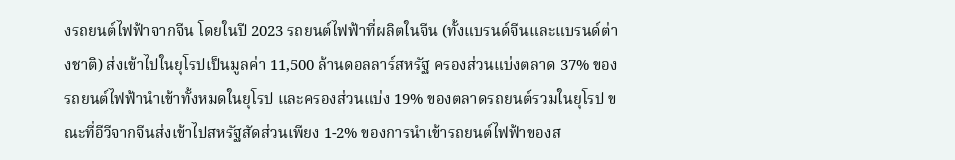งรถยนต์ไฟฟ้าจากจีน โดยในปี 2023 รถยนต์ไฟฟ้าที่ผลิตในจีน (ทั้งแบรนด์จีนและแบรนด์ต่างชาติ) ส่งเข้าไปในยุโรปเป็นมูลค่า 11,500 ล้านดอลลาร์สหรัฐ ครองส่วนแบ่งตลาด 37% ของรถยนต์ไฟฟ้านำเข้าทั้งหมดในยุโรป และครองส่วนแบ่ง 19% ของตลาดรถยนต์รวมในยุโรป ขณะที่อีวีจากจีนส่งเข้าไปสหรัฐสัดส่วนเพียง 1-2% ของการนำเข้ารถยนต์ไฟฟ้าของส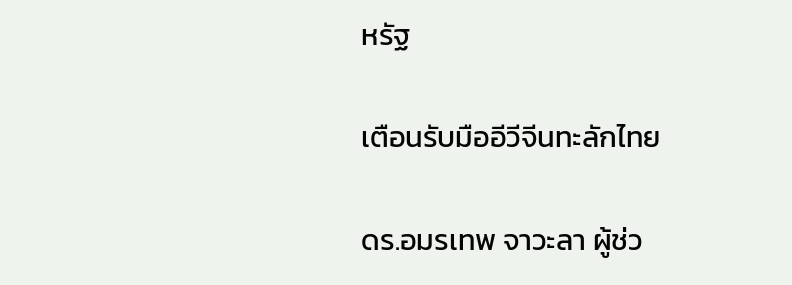หรัฐ

เตือนรับมืออีวีจีนทะลักไทย

ดร.อมรเทพ จาวะลา ผู้ช่ว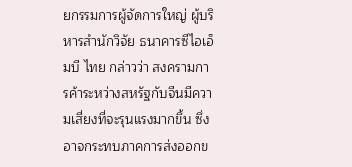ยกรรมการผู้จัดการใหญ่ ผู้บริหารสำนักวิจัย ธนาคารซีไอเอ็มบี ไทย กล่าวว่า สงครามการค้าระหว่างสหรัฐกับจีนมีความเสี่ยงที่จะรุนแรงมากขึ้น ซึ่งอาจกระทบภาคการส่งออกข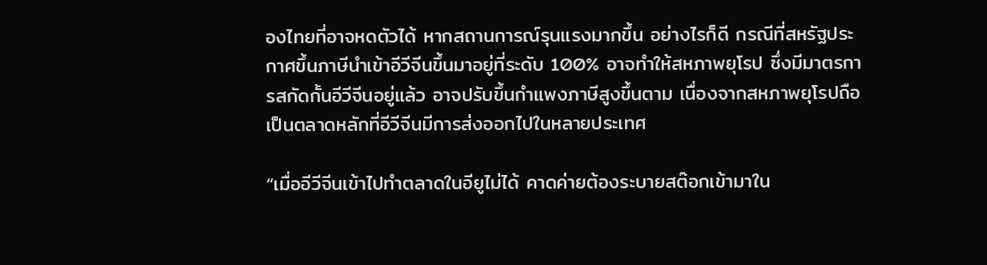องไทยที่อาจหดตัวได้ หากสถานการณ์รุนแรงมากขึ้น อย่างไรก็ดี กรณีที่สหรัฐประกาศขึ้นภาษีนำเข้าอีวีจีนขึ้นมาอยู่ที่ระดับ 100% อาจทำให้สหภาพยุโรป ซึ่งมีมาตรการสกัดกั้นอีวีจีนอยู่แล้ว อาจปรับขึ้นกำแพงภาษีสูงขึ้นตาม เนื่องจากสหภาพยุโรปถือเป็นตลาดหลักที่อีวีจีนมีการส่งออกไปในหลายประเทศ

“เมื่ออีวีจีนเข้าไปทำตลาดในอียูไม่ได้ คาดค่ายต้องระบายสต๊อกเข้ามาใน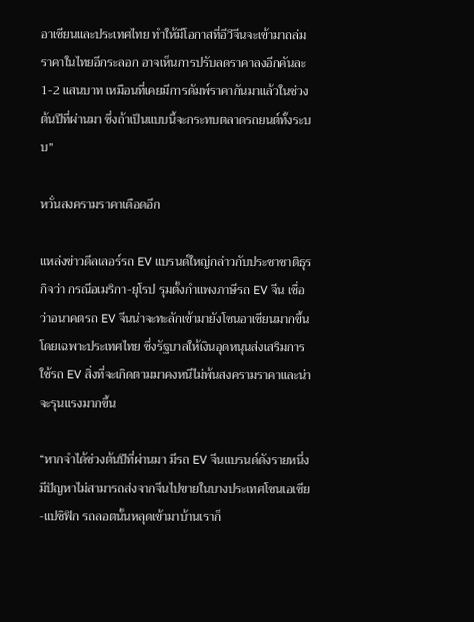อาเซียนและประเทศไทย ทำให้มีโอกาสที่อีวีจีนจะเข้ามาถล่มราคาในไทยอีกระลอก อาจเห็นการปรับลดราคาลงอีกคันละ 1-2 แสนบาท เหมือนที่เคยมีการดัมพ์ราคากันมาแล้วในช่วงต้นปีที่ผ่านมา ซึ่งถ้าเป็นแบบนี้จะกระทบตลาดรถยนต์ทั้งระบบ”

หวั่นสงครามราคาเดือดอีก

แหล่งข่าวดีลเลอร์รถ EV แบรนด์ใหญ่กล่าวกับประชาชาติธุรกิจว่า กรณีอเมริกา-ยุโรป รุมตั้งกำแพงภาษีรถ EV จีน เชื่อว่าอนาคตรถ EV จีนน่าจะทะลักเข้ามายังโซนอาเซียนมากขึ้น โดยเฉพาะประเทศไทย ซึ่งรัฐบาลให้เงินอุดหนุนส่งเสริมการใช้รถ EV สิ่งที่จะเกิดตามมาคงหนีไม่พ้นสงครามราคาและน่าจะรุนแรงมากขึ้น

“หากจำได้ช่วงต้นปีที่ผ่านมา มีรถ EV จีนแบรนด์ดังรายหนึ่งมีปัญหาไม่สามารถส่งจากจีนไปขายในบางประเทศโซนเอเชีย-แปซิฟิก รถลอตนั้นหลุดเข้ามาบ้านเราก็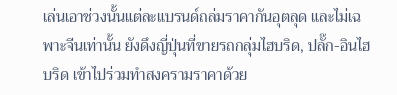เล่นเอาช่วงนั้นแต่ละแบรนด์ถล่มราคากันอุตลุด และไม่เฉพาะจีนเท่านั้น ยังดึงญี่ปุ่นที่ขายรถกลุ่มไฮบริด, ปลั๊ก-อินไฮบริด เข้าไปร่วมทำสงครามราคาด้วย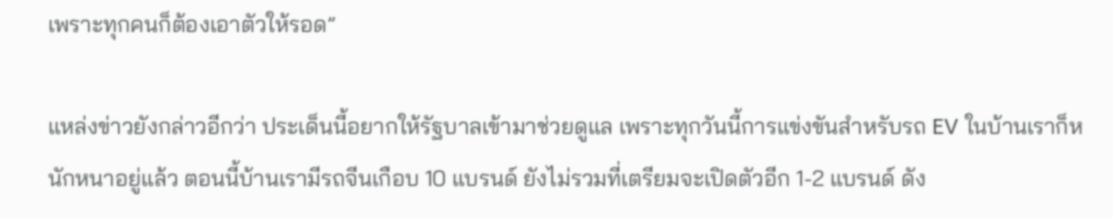เพราะทุกคนก็ต้องเอาตัวให้รอด”

แหล่งข่าวยังกล่าวอีกว่า ประเด็นนี้อยากให้รัฐบาลเข้ามาช่วยดูแล เพราะทุกวันนี้การแข่งขันสำหรับรถ EV ในบ้านเราก็หนักหนาอยู่แล้ว ตอนนี้บ้านเรามีรถจีนเกือบ 10 แบรนด์ ยังไม่รวมที่เตรียมจะเปิดตัวอีก 1-2 แบรนด์ ดัง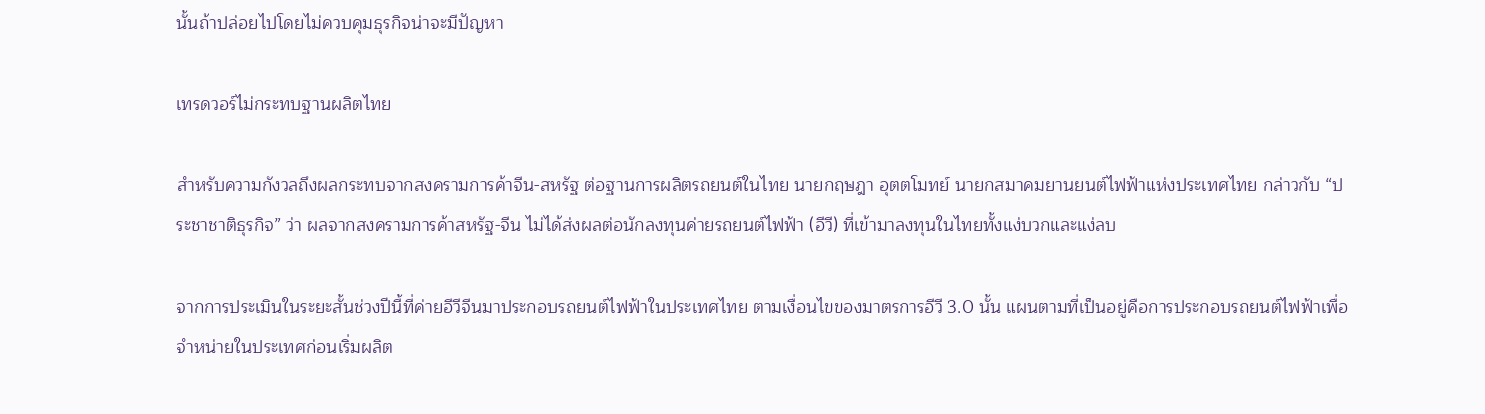นั้นถ้าปล่อยไปโดยไม่ควบคุมธุรกิจน่าจะมีปัญหา

เทรดวอร์ไม่กระทบฐานผลิตไทย

สำหรับความกังวลถึงผลกระทบจากสงครามการค้าจีน-สหรัฐ ต่อฐานการผลิตรถยนต์ในไทย นายกฤษฎา อุตตโมทย์ นายกสมาคมยานยนต์ไฟฟ้าแห่งประเทศไทย กล่าวกับ “ประชาชาติธุรกิจ” ว่า ผลจากสงครามการค้าสหรัฐ-จีน ไม่ได้ส่งผลต่อนักลงทุนค่ายรถยนต์ไฟฟ้า (อีวี) ที่เข้ามาลงทุนในไทยทั้งแง่บวกและแง่ลบ

จากการประเมินในระยะสั้นช่วงปีนี้ที่ค่ายอีวีจีนมาประกอบรถยนต์ไฟฟ้าในประเทศไทย ตามเงื่อนไขของมาตรการอีวี 3.0 นั้น แผนตามที่เป็นอยู่คือการประกอบรถยนต์ไฟฟ้าเพื่อจำหน่ายในประเทศก่อนเริ่มผลิต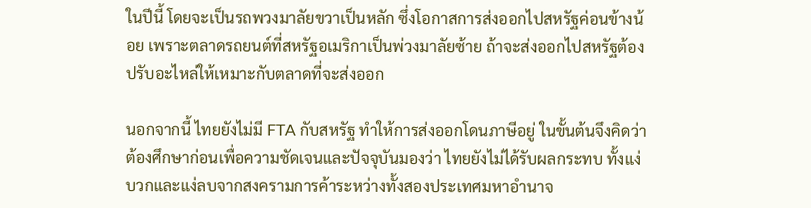ในปีนี้ โดยจะเป็นรถพวงมาลัยขวาเป็นหลัก ซึ่งโอกาสการส่งออกไปสหรัฐค่อนข้างน้อย เพราะตลาดรถยนต์ที่สหรัฐอเมริกาเป็นพ่วงมาลัยซ้าย ถ้าจะส่งออกไปสหรัฐต้องปรับอะไหล่ให้เหมาะกับตลาดที่จะส่งออก

นอกจากนี้ ไทยยังไม่มี FTA กับสหรัฐ ทำให้การส่งออกโดนภาษีอยู่ ในขั้นต้นจึงคิดว่า ต้องศึกษาก่อนเพื่อความชัดเจนและปัจจุบันมองว่า ไทยยังไม่ได้รับผลกระทบ ทั้งแง่บวกและแง่ลบจากสงครามการค้าระหว่างทั้งสองประเทศมหาอำนาจ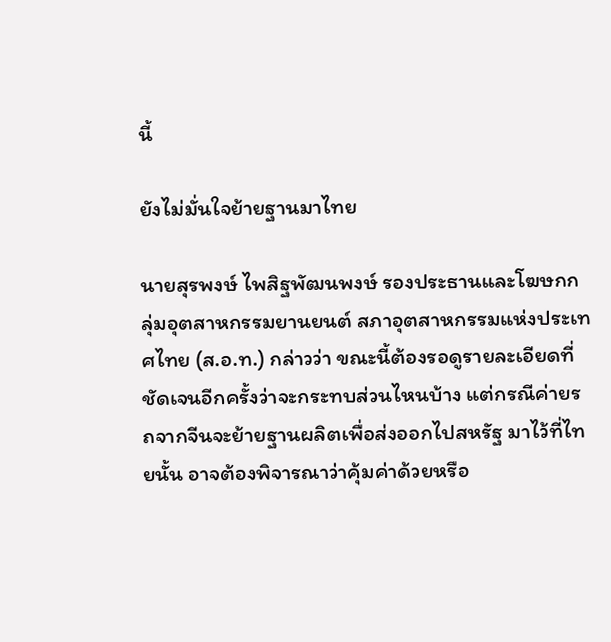นี้

ยังไม่มั่นใจย้ายฐานมาไทย

นายสุรพงษ์ ไพสิฐพัฒนพงษ์ รองประธานและโฆษกกลุ่มอุตสาหกรรมยานยนต์ สภาอุตสาหกรรมแห่งประเทศไทย (ส.อ.ท.) กล่าวว่า ขณะนี้ต้องรอดูรายละเอียดที่ชัดเจนอีกครั้งว่าจะกระทบส่วนไหนบ้าง แต่กรณีค่ายรถจากจีนจะย้ายฐานผลิตเพื่อส่งออกไปสหรัฐ มาไว้ที่ไทยนั้น อาจต้องพิจารณาว่าคุ้มค่าด้วยหรือ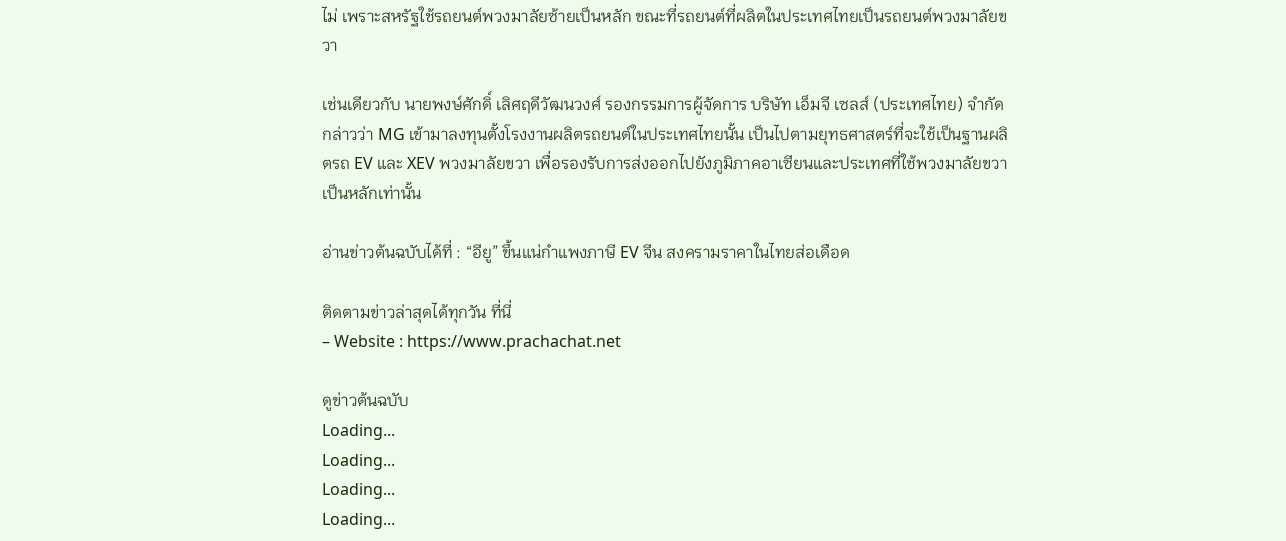ไม่ เพราะสหรัฐใช้รถยนต์พวงมาลัยซ้ายเป็นหลัก ขณะที่รถยนต์ที่ผลิตในประเทศไทยเป็นรถยนต์พวงมาลัยขวา

เช่นเดียวกับ นายพงษ์ศักดิ์ เลิศฤดีวัฒนวงศ์ รองกรรมการผู้จัดการ บริษัท เอ็มจี เซลส์ (ประเทศไทย) จำกัด กล่าวว่า MG เข้ามาลงทุนตั้งโรงงานผลิตรถยนต์ในประเทศไทยนั้น เป็นไปตามยุทธศาสตร์ที่จะใช้เป็นฐานผลิตรถ EV และ XEV พวงมาลัยขวา เพื่อรองรับการส่งออกไปยังภูมิภาคอาเซียนและประเทศที่ใช้พวงมาลัยขวาเป็นหลักเท่านั้น

อ่านข่าวต้นฉบับได้ที่ : “อียู” ขึ้นแน่กำแพงภาษี EV จีน สงครามราคาในไทยส่อเดือด

ติดตามข่าวล่าสุดได้ทุกวัน ที่นี่
– Website : https://www.prachachat.net

ดูข่าวต้นฉบับ
Loading...
Loading...
Loading...
Loading...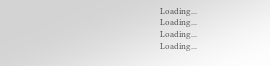Loading...
Loading...
Loading...
Loading...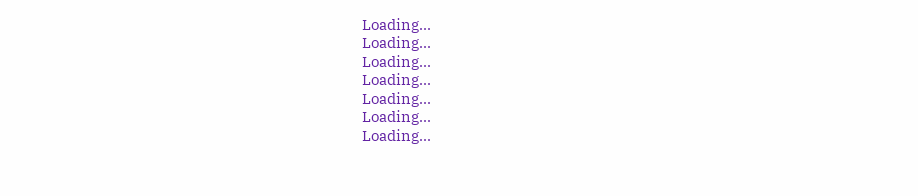Loading...
Loading...
Loading...
Loading...
Loading...
Loading...
Loading...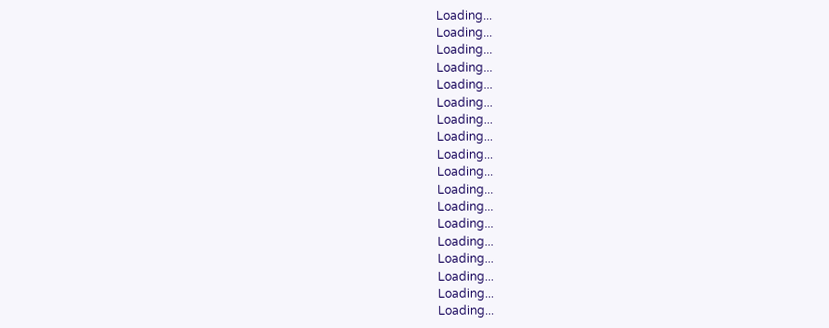Loading...
Loading...
Loading...
Loading...
Loading...
Loading...
Loading...
Loading...
Loading...
Loading...
Loading...
Loading...
Loading...
Loading...
Loading...
Loading...
Loading...
Loading...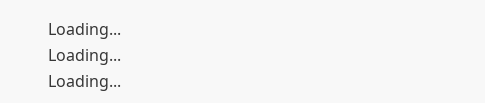Loading...
Loading...
Loading...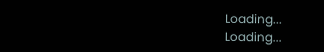Loading...
Loading...